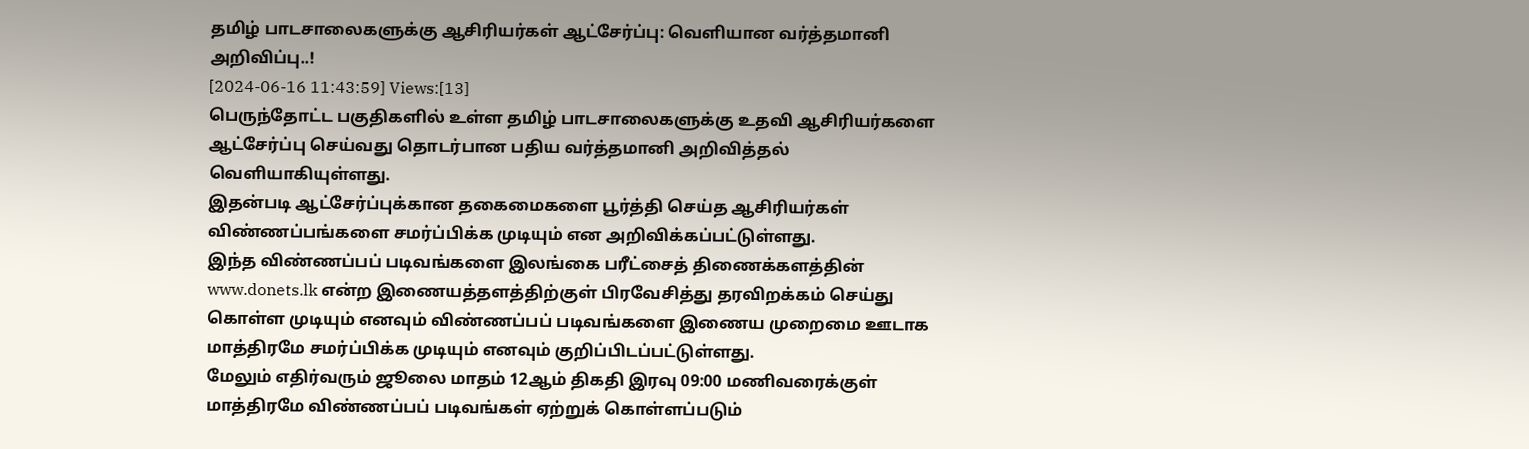தமிழ் பாடசாலைகளுக்கு ஆசிரியர்கள் ஆட்சேர்ப்பு: வெளியான வர்த்தமானி அறிவிப்பு..!
[2024-06-16 11:43:59] Views:[13]
பெருந்தோட்ட பகுதிகளில் உள்ள தமிழ் பாடசாலைகளுக்கு உதவி ஆசிரியர்களை ஆட்சேர்ப்பு செய்வது தொடர்பான பதிய வர்த்தமானி அறிவித்தல் வெளியாகியுள்ளது.
இதன்படி ஆட்சேர்ப்புக்கான தகைமைகளை பூர்த்தி செய்த ஆசிரியர்கள் விண்ணப்பங்களை சமர்ப்பிக்க முடியும் என அறிவிக்கப்பட்டுள்ளது.
இந்த விண்ணப்பப் படிவங்களை இலங்கை பரீட்சைத் திணைக்களத்தின் www.donets.lk என்ற இணையத்தளத்திற்குள் பிரவேசித்து தரவிறக்கம் செய்து கொள்ள முடியும் எனவும் விண்ணப்பப் படிவங்களை இணைய முறைமை ஊடாக மாத்திரமே சமர்ப்பிக்க முடியும் எனவும் குறிப்பிடப்பட்டுள்ளது.
மேலும் எதிர்வரும் ஜூலை மாதம் 12ஆம் திகதி இரவு 09:00 மணிவரைக்குள் மாத்திரமே விண்ணப்பப் படிவங்கள் ஏற்றுக் கொள்ளப்படும்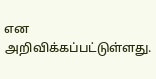என அறிவிக்கப்பட்டுள்ளது.